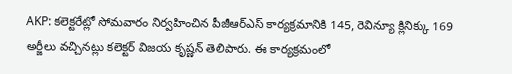AKP: కలెక్టరేట్లో సోమవారం నిర్వహించిన పీజీఆర్ఎస్ కార్యక్రమానికి 145, రెవిన్యూ క్లినిక్కు 169 అర్జీలు వచ్చినట్లు కలెక్టర్ విజయ కృష్ణన్ తెలిపారు. ఈ కార్యక్రమంలో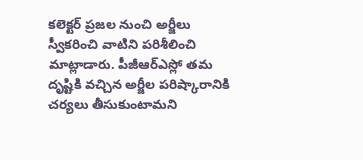కలెక్టర్ ప్రజల నుంచి అర్జీలు స్వీకరించి వాటిని పరిశీలించి మాట్లాడారు. పీజీఆర్ఎస్లో తమ దృష్టికి వచ్చిన అర్జీల పరిష్కారానికి చర్యలు తీసుకుంటామని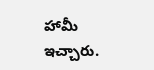హామీ ఇచ్చారు.